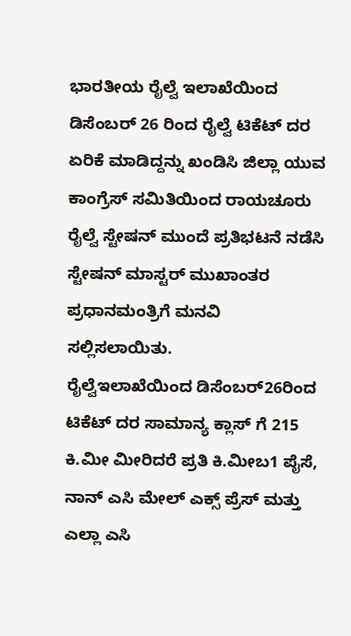ಭಾರತೀಯ ರೈಲ್ವೆ ಇಲಾಖೆಯಿಂದ ಡಿಸೆಂಬರ್ 26 ರಿಂದ ರೈಲ್ವೆ ಟಿಕೆಟ್ ದರ ಏರಿಕೆ ಮಾಡಿದ್ದನ್ನು ಖಂಡಿಸಿ ಜಿಲ್ಲಾ ಯುವ ಕಾಂಗ್ರೆಸ್ ಸಮಿತಿಯಿಂದ ರಾಯಚೂರು ರೈಲ್ವೆ ಸ್ಟೇಷನ್ ಮುಂದೆ ಪ್ರತಿಭಟನೆ ನಡೆಸಿ ಸ್ಟೇಷನ್ ಮಾಸ್ಟರ್ ಮುಖಾಂತರ ಪ್ರಧಾನಮಂತ್ರಿಗೆ ಮನವಿ ಸಲ್ಲಿಸಲಾಯಿತು.
ರೈಲ್ವೆಇಲಾಖೆಯಿಂದ ಡಿಸೆಂಬರ್26ರಿಂದ ಟಿಕೆಟ್ ದರ ಸಾಮಾನ್ಯ ಕ್ಲಾಸ್ ಗೆ 215 ಕಿ.ಮೀ ಮೀರಿದರೆ ಪ್ರತಿ ಕಿ.ಮೀಬ1 ಪೈಸೆ, ನಾನ್ ಎಸಿ ಮೇಲ್ ಎಕ್ಸ್ ಪ್ರೆಸ್ ಮತ್ತು ಎಲ್ಲಾ ಎಸಿ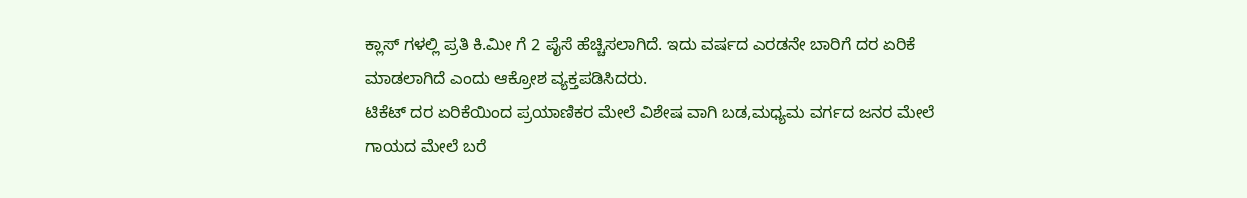ಕ್ಲಾಸ್ ಗಳಲ್ಲಿ ಪ್ರತಿ ಕಿ.ಮೀ ಗೆ 2 ಪೈಸೆ ಹೆಚ್ಚಿಸಲಾಗಿದೆ. ಇದು ವರ್ಷದ ಎರಡನೇ ಬಾರಿಗೆ ದರ ಏರಿಕೆ ಮಾಡಲಾಗಿದೆ ಎಂದು ಆಕ್ರೋಶ ವ್ಯಕ್ತಪಡಿಸಿದರು.
ಟಿಕೆಟ್ ದರ ಏರಿಕೆಯಿಂದ ಪ್ರಯಾಣಿಕರ ಮೇಲೆ ವಿಶೇಷ ವಾಗಿ ಬಡ,ಮಧ್ಯಮ ವರ್ಗದ ಜನರ ಮೇಲೆ ಗಾಯದ ಮೇಲೆ ಬರೆ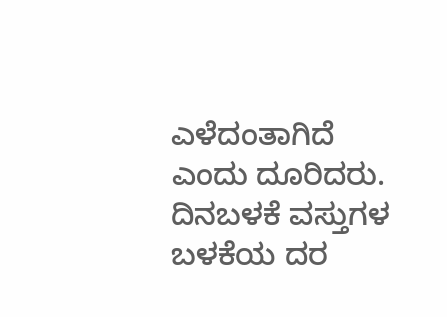ಎಳೆದಂತಾಗಿದೆ ಎಂದು ದೂರಿದರು.
ದಿನಬಳಕೆ ವಸ್ತುಗಳ ಬಳಕೆಯ ದರ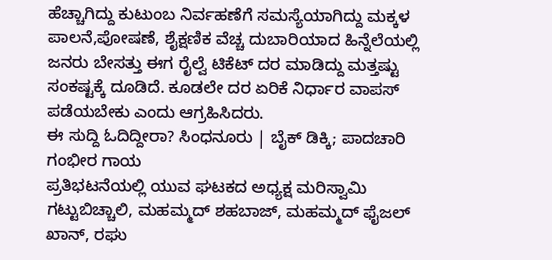ಹೆಚ್ಚಾಗಿದ್ದು ಕುಟುಂಬ ನಿರ್ವಹಣೆಗೆ ಸಮಸ್ಯೆಯಾಗಿದ್ದು ಮಕ್ಕಳ ಪಾಲನೆ,ಪೋಷಣೆ, ಶೈಕ್ಷಣಿಕ ವೆಚ್ಚ ದುಬಾರಿಯಾದ ಹಿನ್ನೆಲೆಯಲ್ಲಿ ಜನರು ಬೇಸತ್ತು ಈಗ ರೈಲ್ವೆ ಟಿಕೆಟ್ ದರ ಮಾಡಿದ್ದು ಮತ್ತಷ್ಟು ಸಂಕಷ್ಟಕ್ಕೆ ದೂಡಿದೆ. ಕೂಡಲೇ ದರ ಏರಿಕೆ ನಿರ್ಧಾರ ವಾಪಸ್ ಪಡೆಯಬೇಕು ಎಂದು ಆಗ್ರಹಿಸಿದರು.
ಈ ಸುದ್ದಿ ಓದಿದ್ದೀರಾ? ಸಿಂಧನೂರು | ಬೈಕ್ ಡಿಕ್ಕಿ; ಪಾದಚಾರಿ ಗಂಭೀರ ಗಾಯ
ಪ್ರತಿಭಟನೆಯಲ್ಲಿ ಯುವ ಘಟಕದ ಅಧ್ಯಕ್ಷ ಮರಿಸ್ವಾಮಿ ಗಟ್ಟುಬಿಚ್ಚಾಲಿ, ಮಹಮ್ಮದ್ ಶಹಬಾಜ್, ಮಹಮ್ಮದ್ ಫೈಜಲ್ ಖಾನ್, ರಘು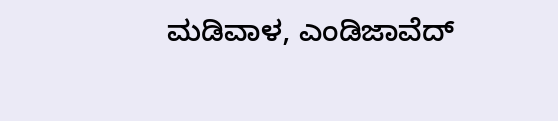ಮಡಿವಾಳ, ಎಂಡಿಜಾವೆದ್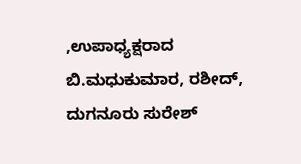,ಉಪಾಧ್ಯಕ್ಷರಾದ ಬಿ.ಮಧುಕುಮಾರ, ರಶೀದ್, ದುಗನೂರು ಸುರೇಶ್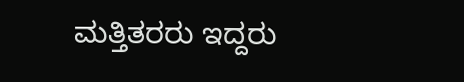ಮತ್ತಿತರರು ಇದ್ದರು